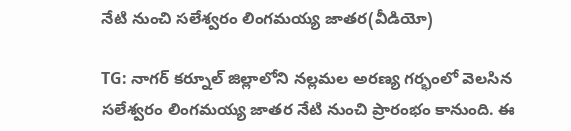నేటి నుంచి సలేశ్వరం లింగమయ్య జాతర(వీడియో)

TG: నాగర్ కర్నూల్ జిల్లాలోని నల్లమల అరణ్య గర్భంలో వెలసిన సలేశ్వరం లింగమయ్య జాతర నేటి నుంచి ప్రారంభం కానుంది. ఈ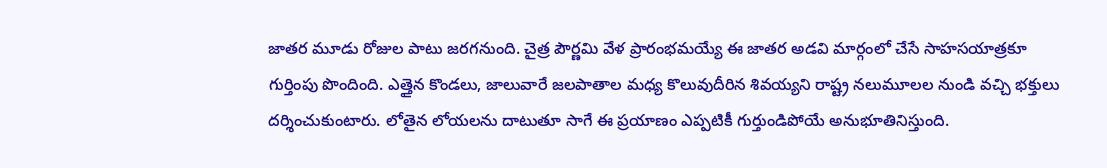జాతర మూడు రోజుల పాటు జరగనుంది. చైత్ర పౌర్ణమి వేళ ప్రారంభమయ్యే ఈ జాతర అడవి మార్గంలో చేసే సాహసయాత్రకూ గుర్తింపు పొందింది. ఎత్తైన కొండలు, జాలువారే జలపాతాల మధ్య కొలువుదీరిన శివయ్యని రాష్ట్ర నలుమూలల నుండి వచ్చి భక్తులు దర్శించుకుంటారు. లోతైన లోయలను దాటుతూ సాగే ఈ ప్రయాణం ఎప్పటికీ గుర్తుండిపోయే అనుభూతినిస్తుంది.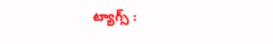ట్యాగ్స్ :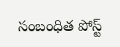సంబంధిత పోస్ట్